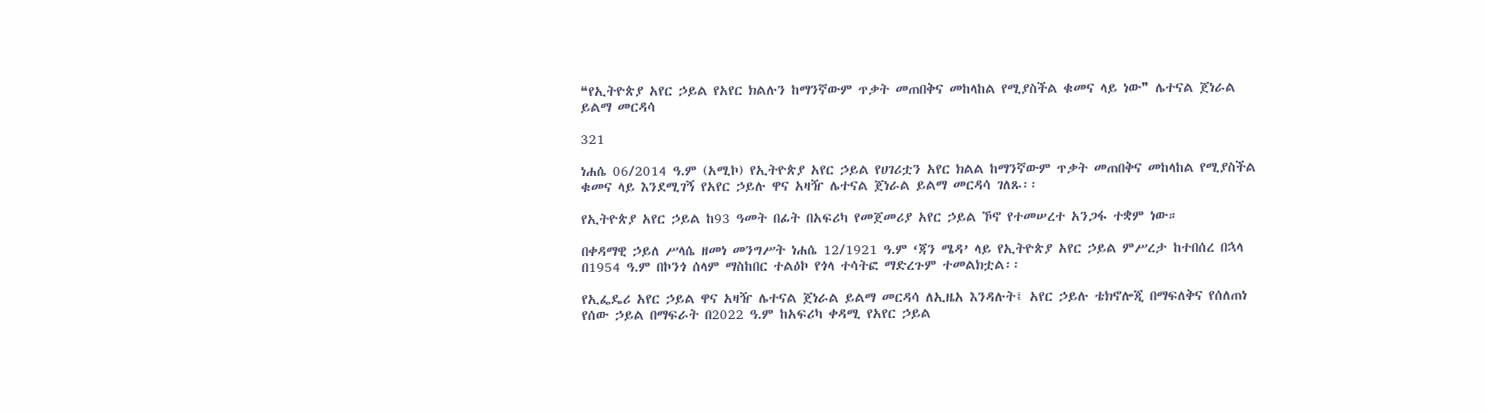❝የኢትዮጵያ አየር ኃይል የአየር ክልሉን ከማንኛውም ጥቃት መጠበቅና መከላከል የሚያስችል ቁመና ላይ ነው❞ ሌተናል ጀነራል ይልማ መርዳሳ

321

ነሐሴ 06/2014 ዓ.ም (አሚኮ) የኢትዮጵያ አየር ኃይል የሀገሪቷን አየር ክልል ከማንኛውም ጥቃት መጠበቅና መከላከል የሚያስችል ቁመና ላይ እንደሚገኝ የአየር ኃይሉ ዋና አዛዥ ሌተናል ጀነራል ይልማ መርዳሳ ገለጹ፡፡

የኢትዮጵያ አየር ኃይል ከ93 ዓመት በፊት በአፍሪካ የመጀመሪያ አየር ኃይል ኾኖ የተመሠረተ አንጋፋ ተቋም ነው።

በቀዳማዊ ኃይለ ሥላሴ ዘመነ መንግሥት ነሐሴ 12/1921 ዓ.ም ‘ጃን ሜዳ’ ላይ የኢትዮጵያ አየር ኃይል ምሥረታ ከተበሰረ በኋላ በ1954 ዓ.ም በኮንጎ ሰላም ማስከበር ተልዕኮ የጎላ ተሳትፎ ማድረጉም ተመልክቷል፡፡

የኢፌዴሪ አየር ኃይል ዋና አዛዥ ሌተናል ጀነራል ይልማ መርዳሳ ለኢዜአ እንዳሉት፤ አየር ኃይሉ ቴክኖሎጂ በማፍለቅና የሰለጠነ የሰው ኃይል በማፍራት በ2022 ዓ.ም ከአፍሪካ ቀዳሚ የአየር ኃይል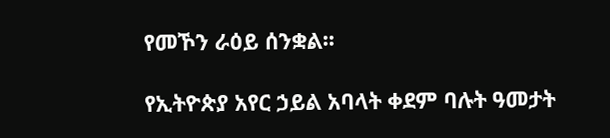የመኾን ራዕይ ሰንቋል፡፡

የኢትዮጵያ አየር ኃይል አባላት ቀደም ባሉት ዓመታት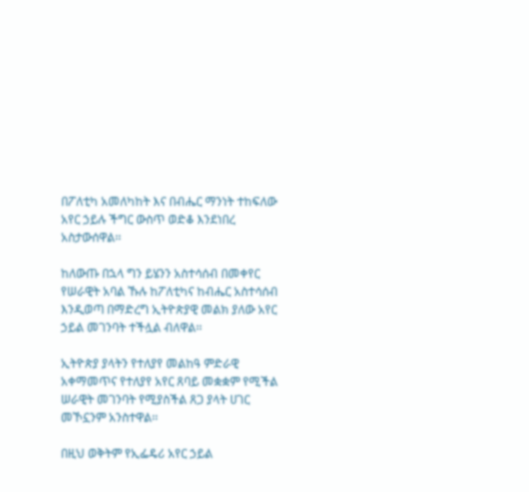በፖለቲካ አመለካከት እና በብሔር ማንነት ተከፍለው አየር ኃይሉ ችግር ውስጥ ወድቆ እንደነበረ አስታውሰዋል፡፡

ከለውጡ በኋላ ግን ይሄንን አስተሳሰብ በመቀየር የሠራዊት አባል ኹሉ ከፖለቲካና ከብሔር አስተሳሰብ እንዲወጣ በማድረግ ኢትዮጵያዊ መልክ ያለው አየር ኃይል መገንባት ተችሏል ብለዋል፡፡

ኢትዮጵያ ያላትን የተለያየ መልከዓ ምድራዊ አቀማመጥና የተለያየ አየር ጸባይ መቋቋም የሚችል ሠራዊት መገንባት የሚያስችል ጸጋ ያላት ሀገር መኾኗንም አንስተዋል፡፡

በዚህ ወቅትም የኢፌዴሪ አየር ኃይል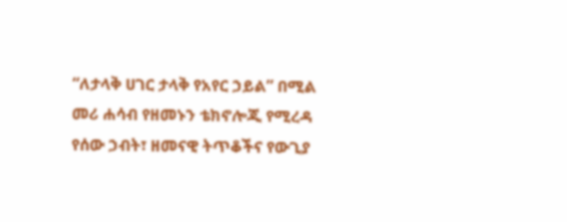“ለታላቅ ሀገር ታላቅ የአየር ኃይል” በሚል መሪ ሐሳብ የዘመኑን ቴክኖሎጂ የሚረዳ የሰው ኃብት፣ ዘመናዊ ትጥቆችና የውጊያ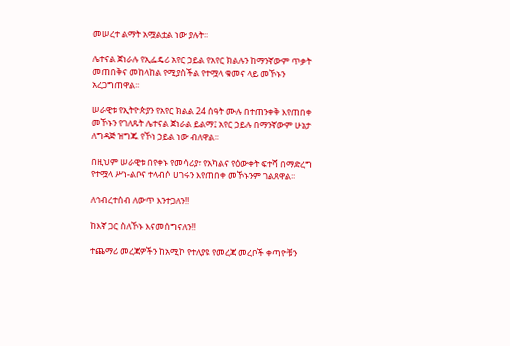መሠረተ ልማት አሟልቷል ነው ያሉት፡፡

ሌተናል ጀነራሉ የኢፌዴሪ አየር ኃይል የአየር ክልሉን ከማንኛውም ጥቃት መጠበቅና መከላከል የሚያስችል የተሟላ ቁመና ላይ መኾኑን አረጋግጠዋል፡፡

ሠራዊቱ የኢትዮጵያን የአየር ክልል 24 ሰዓት ሙሉ በተጠንቀቅ እየጠበቀ መኾኑን የገለጹት ሌተናል ጀነራል ይልማ፤ አየር ኃይሉ በማንኛውም ሁኔታ ለግዳጅ ዝግጁ የኾነ ኃይል ነው ብለዋል፡፡

በዚህም ሠራዊቱ በየቀኑ የመሳሪያ፣ የአካልና የዕውቀት ፍተሻ በማድረግ የተሟላ ሥነ-ልቦና ተላብሶ ሀገሩን እየጠበቀ መኾኑንም ገልጸዋል፡፡

ለኅብረተሰብ ለውጥ እንተጋለን‼

ከእኛ ጋር ስለኾኑ እናመሰግናለን‼

ተጨማሪ መረጃዎችን ከአሚኮ የተለያዩ የመረጃ መረቦች ቀጣዮቹን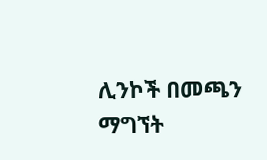ሊንኮች በመጫን ማግኘት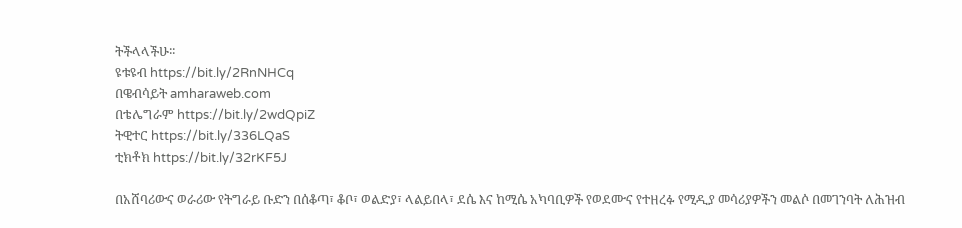ትችላላችሁ፡፡
ዩቱዩብ https://bit.ly/2RnNHCq
በዌብሳይት amharaweb.com
በቴሌግራም https://bit.ly/2wdQpiZ
ትዊተር https://bit.ly/336LQaS
ቲክቶክ https://bit.ly/32rKF5J

በአሸባሪውና ወራሪው የትግራይ ቡድን በሰቆጣ፣ ቆቦ፣ ወልድያ፣ ላልይበላ፣ ደሴ እና ከሚሴ አካባቢዎች የወደሙና የተዘረፉ የሚዲያ መሳሪያዎችን መልሶ በመገንባት ለሕዝብ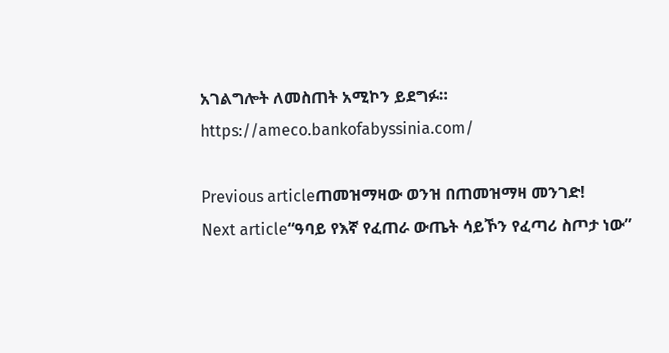አገልግሎት ለመስጠት አሚኮን ይደግፉ።
https://ameco.bankofabyssinia.com/

Previous articleጠመዝማዛው ወንዝ በጠመዝማዛ መንገድ!
Next article“ዓባይ የእኛ የፈጠራ ውጤት ሳይኾን የፈጣሪ ስጦታ ነው”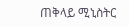ጠቅላይ ሚኒስትር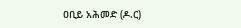ዐቢይ አሕመድ (ዶ.ር)